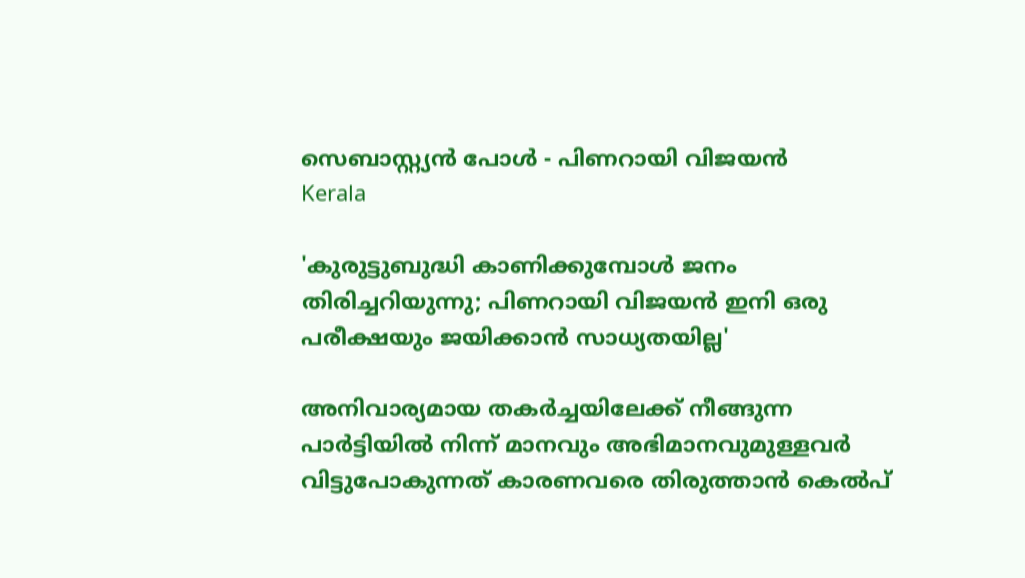സെബാസ്റ്റ്യന്‍ പോള്‍ - പിണറായി വിജയന്‍
Kerala

'കുരുട്ടുബുദ്ധി കാണിക്കുമ്പോള്‍ ജനം തിരിച്ചറിയുന്നു; പിണറായി വിജയന്‍ ഇനി ഒരു പരീക്ഷയും ജയിക്കാന്‍ സാധ്യതയില്ല'

അനിവാര്യമായ തകര്‍ച്ചയിലേക്ക് നീങ്ങുന്ന പാര്‍ട്ടിയില്‍ നിന്ന് മാനവും അഭിമാനവുമുള്ളവര്‍ വിട്ടുപോകുന്നത് കാരണവരെ തിരുത്താന്‍ കെല്‍പ്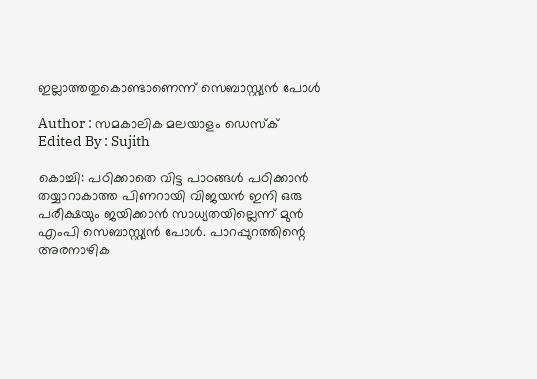ഇല്ലാത്തതുകൊണ്ടാണെന്ന് സെബാസ്റ്റ്യന്‍ പോള്‍

Author : സമകാലിക മലയാളം ഡെസ്ക്
Edited By : Sujith

കൊച്ചി: പഠിക്കാതെ വിട്ട പാഠങ്ങള്‍ പഠിക്കാന്‍ തയ്യാറാകാത്ത പിണറായി വിജയന്‍ ഇനി ഒരു പരീക്ഷയും ജയിക്കാന്‍ സാധ്യതയില്ലെന്ന് മുന്‍ എംപി സെബാസ്റ്റ്യന്‍ പോള്‍. പാറപ്പുറത്തിന്റെ അരനാഴിക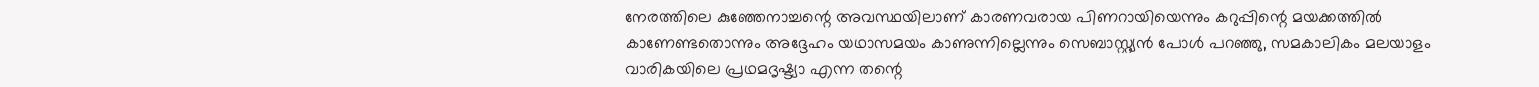നേരത്തിലെ കുഞ്ഞേനാച്ചന്റെ അവസ്ഥയിലാണ് കാരണവരായ പിണറായിയെന്നും കറുപ്പിന്റെ മയക്കത്തില്‍ കാണേണ്ടതൊന്നും അദ്ദേഹം യഥാസമയം കാണുന്നില്ലെന്നും സെബാസ്റ്റ്യന്‍ പോള്‍ പറഞ്ഞു, സമകാലികം മലയാളം വാരികയിലെ പ്രഥമദൃഷ്ട്യാ എന്ന തന്റെ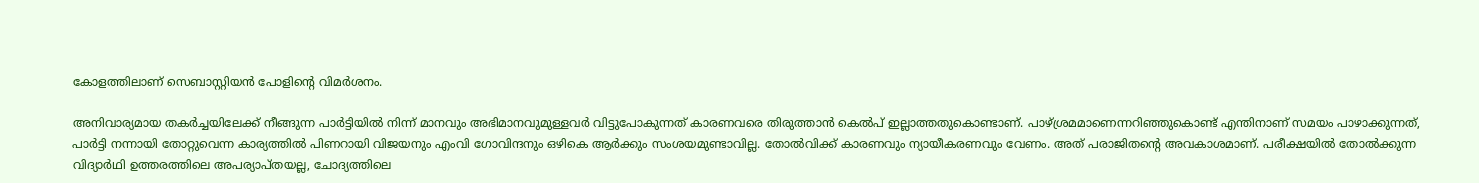കോളത്തിലാണ് സെബാസ്റ്റിയന്‍ പോളിന്റെ വിമര്‍ശനം.

അനിവാര്യമായ തകര്‍ച്ചയിലേക്ക് നീങ്ങുന്ന പാര്‍ട്ടിയില്‍ നിന്ന് മാനവും അഭിമാനവുമുള്ളവര്‍ വിട്ടുപോകുന്നത് കാരണവരെ തിരുത്താന്‍ കെല്‍പ് ഇല്ലാത്തതുകൊണ്ടാണ്. പാഴ്ശ്രമമാണെന്നറിഞ്ഞുകൊണ്ട് എന്തിനാണ് സമയം പാഴാക്കുന്നത്, പാര്‍ട്ടി നന്നായി തോറ്റുവെന്ന കാര്യത്തില്‍ പിണറായി വിജയനും എംവി ഗോവിന്ദനും ഒഴികെ ആര്‍ക്കും സംശയമുണ്ടാവില്ല. തോല്‍വിക്ക് കാരണവും ന്യായീകരണവും വേണം. അത് പരാജിതന്റെ അവകാശമാണ്. പരീക്ഷയില്‍ തോല്‍ക്കുന്ന വിദ്യാര്‍ഥി ഉത്തരത്തിലെ അപര്യാപ്തയല്ല, ചോദ്യത്തിലെ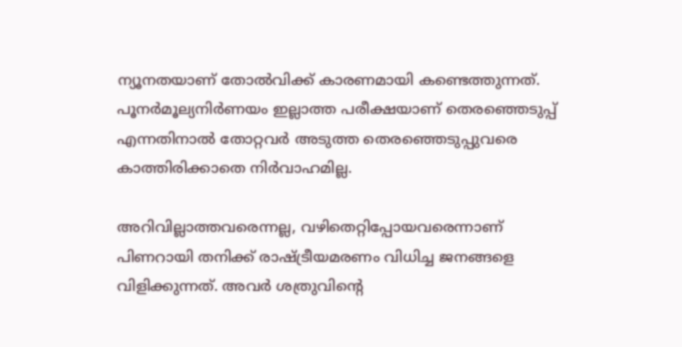ന്യൂനതയാണ് തോല്‍വിക്ക് കാരണമായി കണ്ടെത്തുന്നത്. പൂനര്‍മൂല്യനിര്‍ണയം ഇല്ലാത്ത പരീക്ഷയാണ് തെരഞ്ഞെടുപ്പ് എന്നതിനാല്‍ തോറ്റവര്‍ അടുത്ത തെരഞ്ഞെടുപ്പുവരെ കാത്തിരിക്കാതെ നിര്‍വാഹമില്ല.

അറിവില്ലാത്തവരെന്നല്ല, വഴിതെറ്റിപ്പോയവരെന്നാണ് പിണറായി തനിക്ക് രാഷ്ട്രീയമരണം വിധിച്ച ജനങ്ങളെ വിളിക്കുന്നത്. അവര്‍ ശത്രുവിന്റെ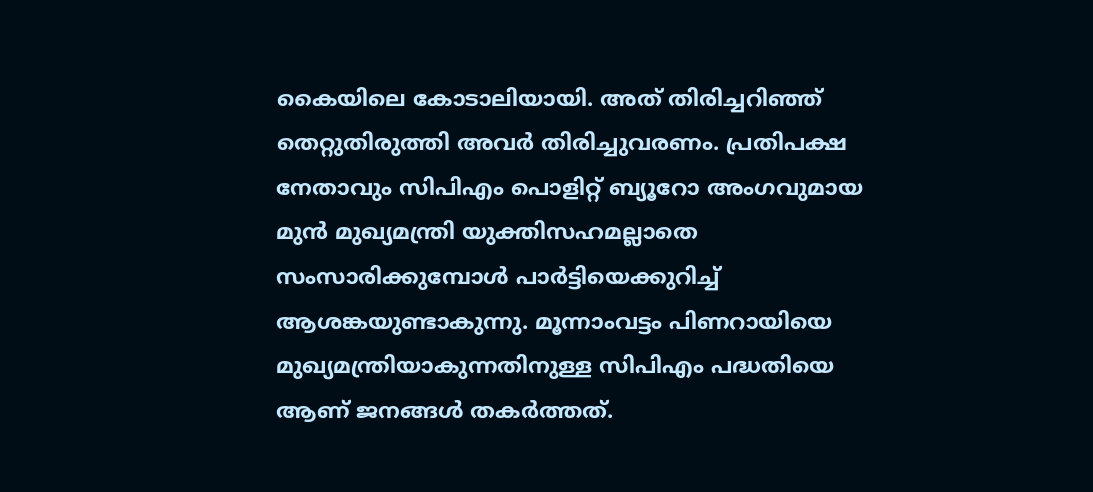കൈയിലെ കോടാലിയായി. അത് തിരിച്ചറിഞ്ഞ് തെറ്റുതിരുത്തി അവര്‍ തിരിച്ചുവരണം. പ്രതിപക്ഷ നേതാവും സിപിഎം പൊളിറ്റ് ബ്യൂറോ അംഗവുമായ മുന്‍ മുഖ്യമന്ത്രി യുക്തിസഹമല്ലാതെ സംസാരിക്കുമ്പോള്‍ പാര്‍ട്ടിയെക്കുറിച്ച് ആശങ്കയുണ്ടാകുന്നു. മൂന്നാംവട്ടം പിണറായിയെ മുഖ്യമന്ത്രിയാകുന്നതിനുള്ള സിപിഎം പദ്ധതിയെ ആണ് ജനങ്ങള്‍ തകര്‍ത്തത്.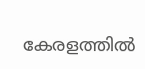കേരളത്തില്‍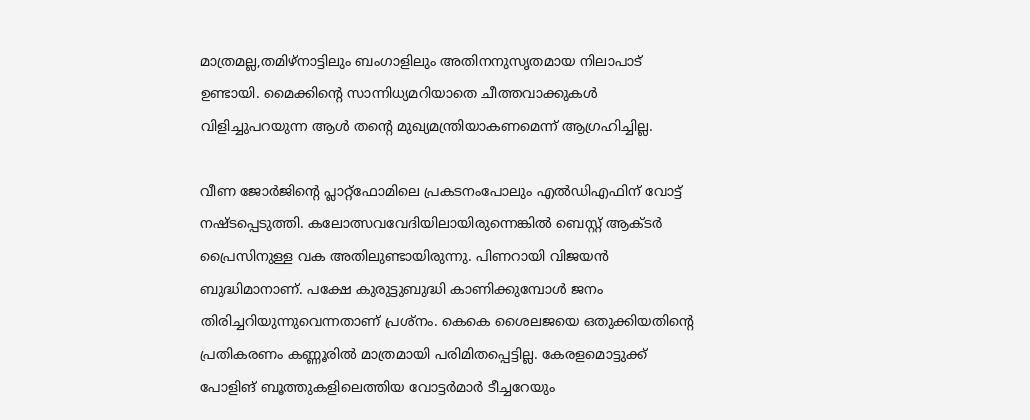മാത്രമല്ല,തമിഴ്‌നാട്ടിലും ബംഗാളിലും അതിനനുസൃതമായ നിലാപാട് ഉണ്ടായി. മൈക്കിന്റെ സാന്നിധ്യമറിയാതെ ചീത്തവാക്കുകള്‍ വിളിച്ചുപറയുന്ന ആള്‍ തന്റെ മുഖ്യമന്ത്രിയാകണമെന്ന് ആഗ്രഹിച്ചില്ല.

വീണ ജോര്‍ജിന്റെ പ്ലാറ്റ്‌ഫോമിലെ പ്രകടനംപോലും എല്‍ഡിഎഫിന് വോട്ട് നഷ്ടപ്പെടുത്തി. കലോത്സവവേദിയിലായിരുന്നെങ്കില്‍ ബെസ്റ്റ് ആക്ടര്‍ പ്രൈസിനുള്ള വക അതിലുണ്ടായിരുന്നു. പിണറായി വിജയന്‍ ബുദ്ധിമാനാണ്. പക്ഷേ കുരുട്ടുബുദ്ധി കാണിക്കുമ്പോള്‍ ജനം തിരിച്ചറിയുന്നുവെന്നതാണ് പ്രശ്‌നം. കെകെ ശൈലജയെ ഒതുക്കിയതിന്റെ പ്രതികരണം കണ്ണൂരില്‍ മാത്രമായി പരിമിതപ്പെട്ടില്ല. കേരളമൊട്ടുക്ക് പോളിങ് ബൂത്തുകളിലെത്തിയ വോട്ടര്‍മാര്‍ ടീച്ചറേയും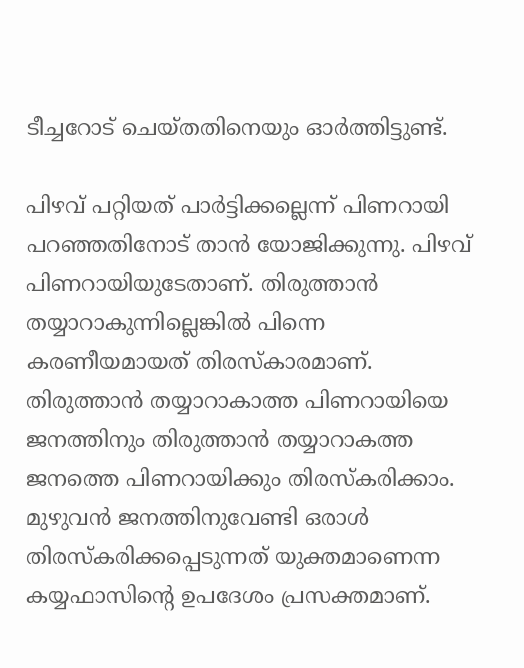ടീച്ചറോട് ചെയ്തതിനെയും ഓര്‍ത്തിട്ടുണ്ട്.

പിഴവ് പറ്റിയത് പാര്‍ട്ടിക്കല്ലെന്ന് പിണറായി പറഞ്ഞതിനോട് താന്‍ യോജിക്കുന്നു. പിഴവ് പിണറായിയുടേതാണ്. തിരുത്താന്‍ തയ്യാറാകുന്നില്ലെങ്കില്‍ പിന്നെ കരണീയമായത് തിരസ്‌കാരമാണ്. തിരുത്താന്‍ തയ്യാറാകാത്ത പിണറായിയെ ജനത്തിനും തിരുത്താന്‍ തയ്യാറാകത്ത ജനത്തെ പിണറായിക്കും തിരസ്‌കരിക്കാം. മുഴുവന്‍ ജനത്തിനുവേണ്ടി ഒരാള്‍ തിരസ്‌കരിക്കപ്പെടുന്നത് യുക്തമാണെന്ന കയ്യഫാസിന്റെ ഉപദേശം പ്രസക്തമാണ്.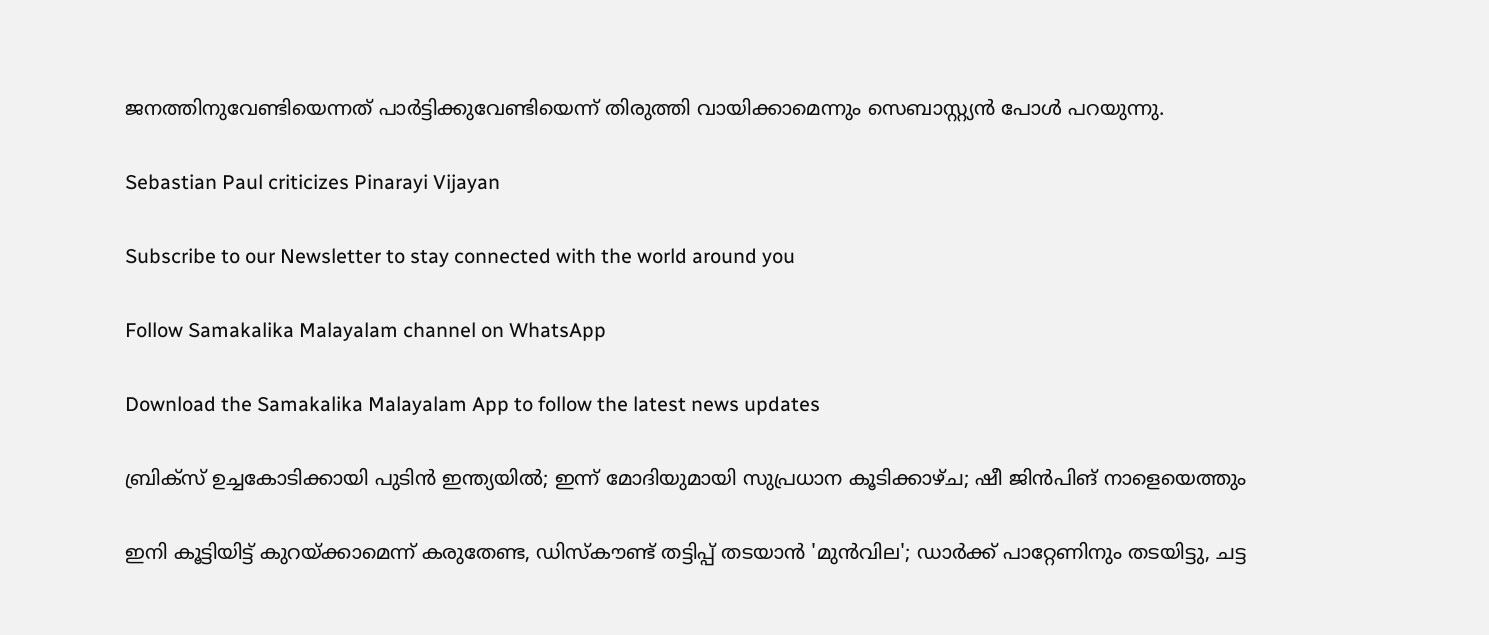ജനത്തിനുവേണ്ടിയെന്നത് പാര്‍ട്ടിക്കുവേണ്ടിയെന്ന് തിരുത്തി വായിക്കാമെന്നും സെബാസ്റ്റ്യന്‍ പോള്‍ പറയുന്നു.

Sebastian Paul criticizes Pinarayi Vijayan

Subscribe to our Newsletter to stay connected with the world around you

Follow Samakalika Malayalam channel on WhatsApp

Download the Samakalika Malayalam App to follow the latest news updates

ബ്രിക്‌സ് ഉച്ചകോടിക്കായി പുടിന്‍ ഇന്ത്യയില്‍; ഇന്ന് മോദിയുമായി സുപ്രധാന കൂടിക്കാഴ്ച; ഷീ ജിന്‍പിങ് നാളെയെത്തും

ഇനി കൂട്ടിയിട്ട് കുറയ്ക്കാമെന്ന് കരുതേണ്ട, ഡിസ്‌കൗണ്ട് തട്ടിപ്പ് തടയാന്‍ 'മുന്‍വില'; ഡാര്‍ക്ക് പാറ്റേണിനും തടയിട്ടു, ചട്ട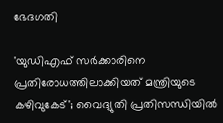ഭേദഗതി

'യുഡിഎഫ് സർക്കാരിനെ പ്രതിരോധത്തിലാക്കിയത് മന്ത്രിയുടെ കഴിവുകേട്'; വൈദ്യുതി പ്രതിസന്ധിയിൽ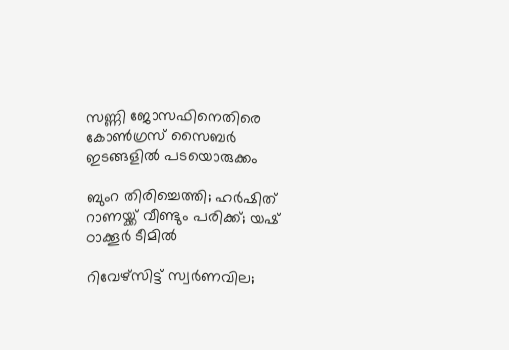സണ്ണി ജോസഫിനെതിരെ കോൺഗ്രസ് സൈബർ ഇടങ്ങളിൽ പടയൊരുക്കം

ബുംറ തിരിച്ചെത്തി; ഹർഷിത് റാണയ്ക്ക് വീണ്ടും പരിക്ക്; യഷ് ഠാക്കൂർ ടീമിൽ

റിവേഴ്‌സിട്ട് സ്വര്‍ണവില;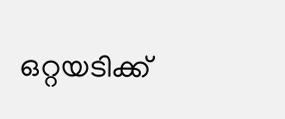ഒറ്റയടിക്ക്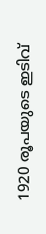1920 രൂപയുടെ ഇടിവ്